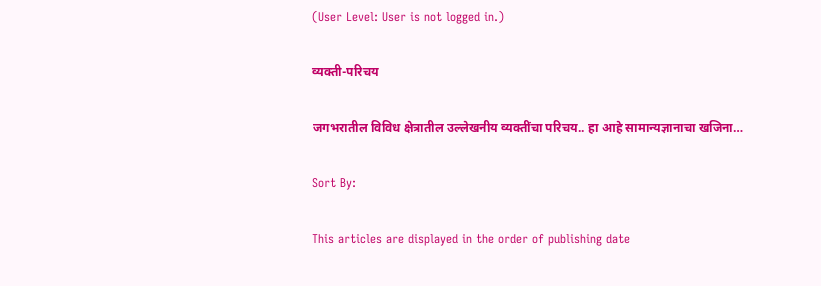(User Level: User is not logged in.)

व्यक्ती-परिचय

जगभरातील विविध क्षेत्रातील उल्लेखनीय व्यक्तींचा परिचय.. हा आहे सामान्यज्ञानाचा खजिना…

Sort By:

This articles are displayed in the order of publishing date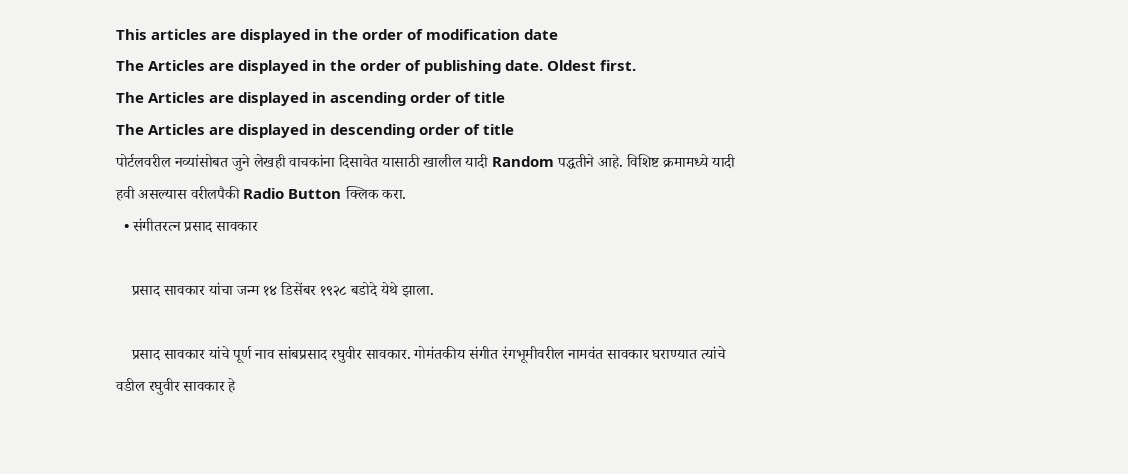This articles are displayed in the order of modification date
The Articles are displayed in the order of publishing date. Oldest first.
The Articles are displayed in ascending order of title
The Articles are displayed in descending order of title
पोर्टलवरील नव्यांसोबत जुने लेखही वाचकांना दिसावेत यासाठी खालील यादी Random पद्धतीने आहे. विशिष्ट क्रमामध्ये यादी हवी असल्यास वरीलपैकी Radio Button क्लिक करा.
  • संगीतरत्न प्रसाद सावकार

    प्रसाद सावकार यांचा जन्म १४ डिसेंबर १९२८ बडोदे येथे झाला.

    प्रसाद सावकार यांचे पूर्ण नाव सांबप्रसाद रघुवीर सावकार. गोमंतकीय संगीत रंगभूमीवरील नामवंत सावकार घराण्यात त्यांचे वडील रघुवीर सावकार हे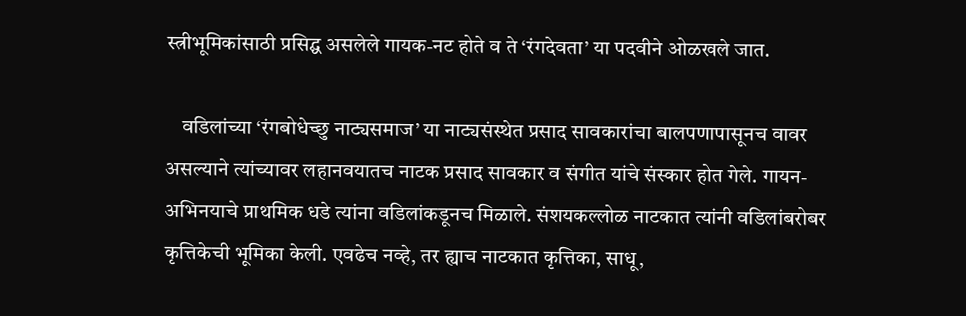स्त्रीभूमिकांसाठी प्रसिद्घ असलेले गायक-नट होते व ते ‘रंगदेवता’ या पदवीने ओळखले जात.

    वडिलांच्या ‘रंगबोधेच्छु नाट्यसमाज’ या नाट्यसंस्थेत प्रसाद सावकारांचा बालपणापासूनच वावर असल्याने त्यांच्यावर लहानवयातच नाटक प्रसाद सावकार व संगीत यांचे संस्कार होत गेले. गायन-अभिनयाचे प्राथमिक धडे त्यांना वडिलांकडूनच मिळाले. संशयकल्लोळ नाटकात त्यांनी वडिलांबरोबर कृत्तिकेची भूमिका केली. एवढेच नव्हे, तर ह्याच नाटकात कृत्तिका, साधू,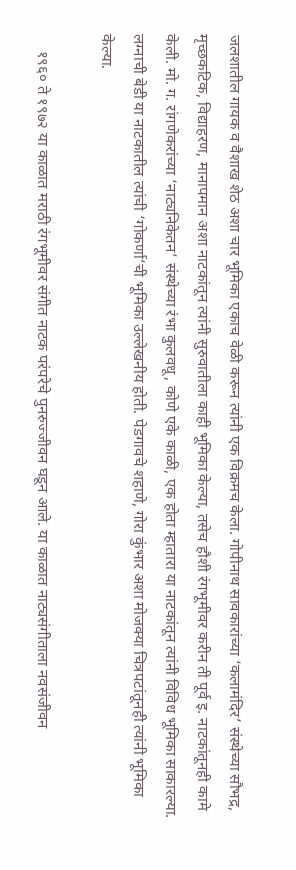जलशातील गायक व वैशाख शेठ अशा चार भूमिका एकाच वेळी करून त्यांनी एक विक्रमच केला. गोपीनाथ सावकारांच्या ‘कलामंदिर’ संस्थेच्या सौभद्र, मृच्छकटिक, विद्याहरण, मानापमान अशा नाटकांतून त्यांनी सुरुवातीला काही भूमिका केल्या, तसेच हौशी रंगभूमीवर करीन ती पूर्व इ. नाटकांतूनही कामे केली. मो. ग. रांगणेकरांच्या ‘नाट्यनिकेतन’ संस्थेच्या रंभा कुलवधू, कोणे एके काळी, एक होता म्हातारा या नाटकांतून त्यांनी विविध भूमिका साकारल्या. लग्नाची बेडी या नाटकातील त्यांची ‘गोकर्णा’ची भूमिका उल्लेखनीय होती. पेडगावचे शहाणे, गोरा कुंभार अशा मोजक्या चित्रपटांतूनही त्यांनी भूमिका केल्या.

    १९६० ते १९७२ या काळात मराठी रंगभूमीवर संगीत नाटक परंपरेचे पुनरुज्जीवन घडून आले. या काळात नाट्यसंगीताला नवसंजीवन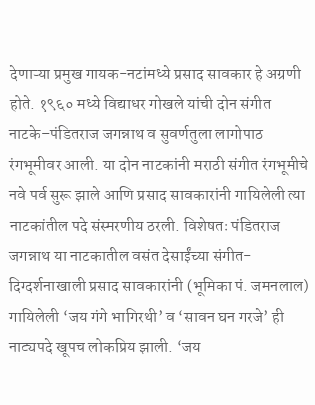देणाऱ्या प्रमुख गायक-नटांमध्ये प्रसाद सावकार हे अग्रणी होते. १९६० मध्ये विद्याधर गोखले यांची दोन संगीत नाटके–पंडितराज जगन्नाथ व सुवर्णतुला लागोपाठ रंगभूमीवर आली. या दोन नाटकांनी मराठी संगीत रंगभूमीचे नवे पर्व सुरू झाले आणि प्रसाद सावकारांनी गायिलेली त्या नाटकांतील पदे संस्मरणीय ठरली. विशेषतः पंडितराज जगन्नाथ या नाटकातील वसंत देसाईंच्या संगीत-दिग्दर्शनाखाली प्रसाद सावकारांनी (भूमिका पं. जमनलाल) गायिलेली ‘जय गंगे भागिरथी’ व ‘सावन घन गरजे’ ही नाट्यपदे खूपच लोकप्रिय झाली. ‘जय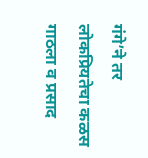गंगे’ने तर लोकप्रियतेचा कळस गाठला व प्रसाद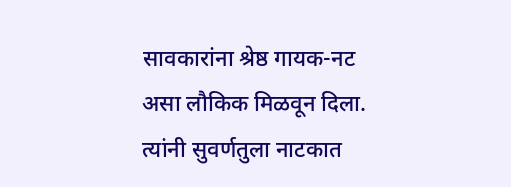सावकारांना श्रेष्ठ गायक-नट असा लौकिक मिळवून दिला. त्यांनी सुवर्णतुला नाटकात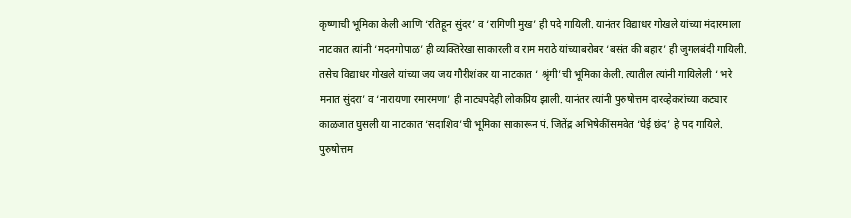कृष्णाची भूमिका केली आणि ‘रतिहून सुंदर’ व ‘रागिणी मुख’ ही पदे गायिली. यानंतर विद्याधर गोखले यांच्या मंदारमाला नाटकात त्यांनी ‘मदनगोपाळ’ ही व्यक्तिरेखा साकारली व राम मराठे यांच्याबरोबर ‘बसंत की बहार’ ही जुगलबंदी गायिली. तसेच विद्याधर गोखले यांच्या जय जय गौरीशंकर या नाटकात ‘ श्रृंगी’ची भूमिका केली. त्यातील त्यांनी गायिलेली ‘ भरे मनात सुंदरा’ व ‘नारायणा रमारमणा’ ही नाट्यपदेही लोकप्रिय झाली. यानंतर त्यांनी पुरुषोत्तम दारव्हेकरांच्या कट्यार काळजात घुसली या नाटकात ‘सदाशिव’ची भूमिका साकारून पं. जितेंद्र अभिषेकींसमवेत ‘घेई छंद’ हे पद गायिले. पुरुषोत्तम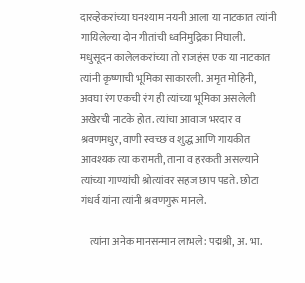दारव्हेकरांच्या घनश्याम नयनी आला या नाटकात त्यांनी गायिलेल्या दोन गीतांची ध्वनिमुद्रिका निघाली. मधुसूदन कालेलकरांच्या तो राजहंस एक या नाटकात त्यांनी कृष्णाची भूमिका साकारली. अमृत मोहिनी, अवघा रंग एकची रंग ही त्यांच्या भूमिका असलेली अखेरची नाटके होत. त्यांचा आवाज भरदार व श्रवणमधुर, वाणी स्वच्छ व शुद्ध आणि गायकीत आवश्यक त्या करामती, ताना व हरकती असल्याने त्यांच्या गाण्यांची श्रोत्यांवर सहज छाप पडते. छोटा गंधर्व यांना त्यांनी श्रवणगुरू मानले.

    त्यांना अनेक मानसन्मान लाभले: पद्मश्री, अ. भा.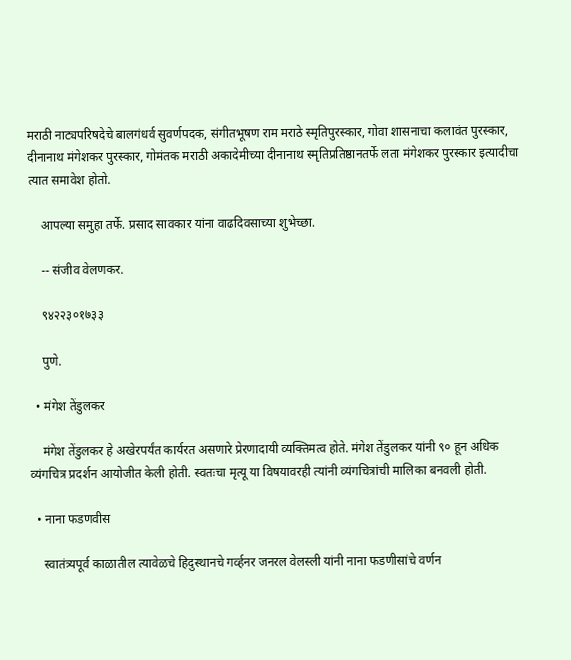मराठी नाट्यपरिषदेचे बालगंधर्व सुवर्णपदक, संगीतभूषण राम मराठे स्मृतिपुरस्कार, गोवा शासनाचा कलावंत पुरस्कार, दीनानाथ मंगेशकर पुरस्कार, गोमंतक मराठी अकादेमीच्या दीनानाथ स्मृतिप्रतिष्ठानतर्फे लता मंगेशकर पुरस्कार इत्यादीचा त्यात समावेश होतो.

    आपल्या समुहा तर्फे. प्रसाद सावकार यांना वाढदिवसाच्या शुभेच्छा.

    -- संजीव वेलणकर.

    ९४२२३०१७३३

    पुणे.

  • मंगेश तेंडुलकर

    मंगेश तेंडुलकर हे अखेरपर्यंत कार्यरत असणारे प्रेरणादायी व्यक्तिमत्व होते. मंगेश तेंडुलकर यांनी ९० हून अधिक व्यंगचित्र प्रदर्शन आयोजीत केली होती. स्वतःचा मृत्यू या विषयावरही त्यांनी व्यंगचित्रांची मालिका बनवली होती.

  • नाना फडणवीस

    स्वातंत्र्यपूर्व काळातील त्यावेळचे हिदुस्थानचे गर्व्हनर जनरल वेलस्ली यांनी नाना फडणीसांचे वर्णन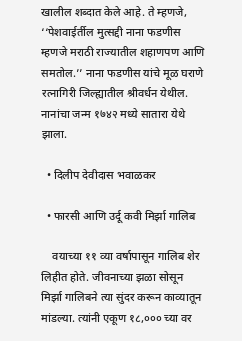खालील शब्दात केले आहे. ते म्हणजे, ‘‘पेशवाईर्तील मुत्सद्दी नाना फडणीस म्हणजे मराठी राज्यातील शहाणपण आणि समतोल.’’ नाना फडणीस यांचे मूळ घराणे रत्नागिरी जिल्ह्यातील श्रीवर्धन येथील. नानांचा जन्म १७४२ मध्ये सातारा येथे झाला.

  • दिलीप देवीदास भवाळकर

  • फारसी आणि उर्दू कवी मिर्झा गालिब

    वयाच्या ११ व्या वर्षापासून गालिब शेर लिहीत होते. जीवनाच्या झळा सोसून मिर्झा गालिबने त्या सुंदर करून काव्यातून मांडल्या. त्यांनी एकूण १८,००० च्या वर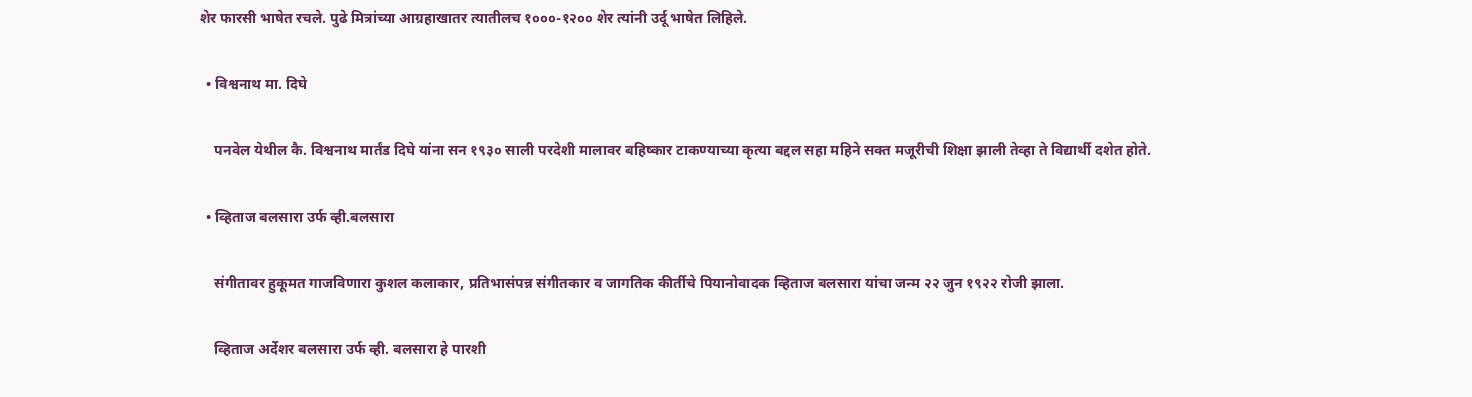शेर फारसी भाषेत रचले. पुढे मित्रांच्या आग्रहाखातर त्यातीलच १०००-१२०० शेर त्यांनी उर्दू भाषेत लिहिले.

  • विश्वनाथ मा. दिघे

    पनवेल येथील कै. विश्वनाथ मार्तंड दिघे यांना सन १९३० साली परदेशी मालावर बहिष्कार टाकण्याच्या कृत्या बद्दल सहा महिने सक्त मजूरीची शिक्षा झाली तेव्हा ते विद्यार्थी दशेत होते.

  • व्हिताज बलसारा उर्फ व्ही.बलसारा

    संगीतावर हुकूमत गाजविणारा कुशल कलाकार, प्रतिभासंपन्न संगीतकार व जागतिक कीर्तीचे पियानोवादक व्हिताज बलसारा यांचा जन्म २२ जुन १९२२ रोजी झाला.

    व्हिताज अर्देशर बलसारा उर्फ व्ही. बलसारा हे पारशी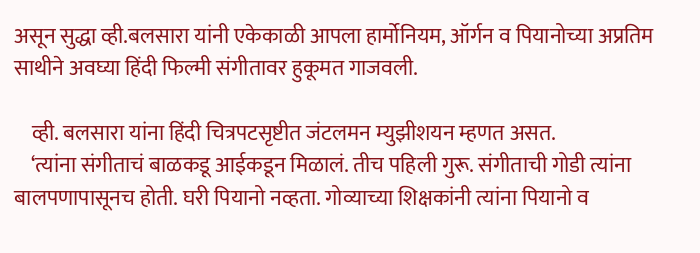असून सुद्धा व्ही.बलसारा यांनी एकेकाळी आपला हार्मोनियम, ऑर्गन व पियानोच्या अप्रतिम साथीने अवघ्या हिंदी फिल्मी संगीतावर हुकूमत गाजवली.

    व्ही. बलसारा यांना हिंदी चित्रपटसृष्टीत जंटलमन म्युझीशयन म्हणत असत.
    ‘त्यांना संगीताचं बाळकडू आईकडून मिळालं. तीच पहिली गुरू. संगीताची गोडी त्यांना बालपणापासूनच होती. घरी पियानो नव्हता. गोव्याच्या शिक्षकांनी त्यांना पियानो व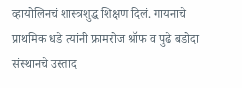व्हायोलिनचं शास्त्रशुद्ध शिक्षण दिलं. गायनाचे प्राथमिक धडे त्यांनी फ्रामरोज श्रॉफ व पुढे बडोदा संस्थानचे उस्ताद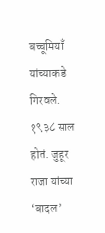बच्चूमियाँ यांच्याकडे गिरवले. १९३८ साल होतं. जुहूर राजा यांच्या ‘बादल’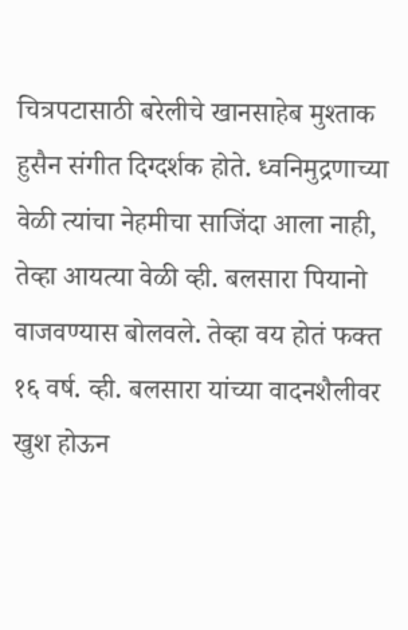चित्रपटासाठी बरेलीचे खानसाहेब मुश्ताक हुसैन संगीत दिग्दर्शक होते. ध्वनिमुद्रणाच्या वेळी त्यांचा नेहमीचा साजिंदा आला नाही, तेव्हा आयत्या वेळी व्ही. बलसारा पियानो वाजवण्यास बोलवले. तेव्हा वय होतं फक्त १६ वर्ष. व्ही. बलसारा यांच्या वादनशैलीवर खुश होऊन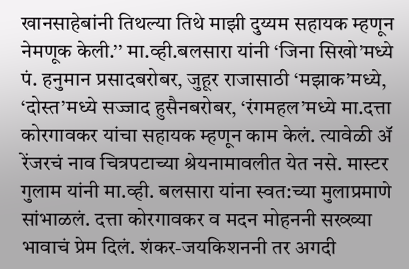खानसाहेबांनी तिथल्या तिथे माझी दुय्यम सहायक म्हणून नेमणूक केली.’’ मा.व्ही.बलसारा यांनी ‘जिना सिखो’मध्ये पं. हनुमान प्रसादबरोबर, जुहूर राजासाठी ‘मझाक’मध्ये, ‘दोस्त’मध्ये सज्जाद हुसैनबरोबर, ‘रंगमहल’मध्ये मा.दत्ता कोरगावकर यांचा सहायक म्हणून काम केलं. त्यावेळी ॲ रेंजरचं नाव चित्रपटाच्या श्रेयनामावलीत येत नसे. मास्टर गुलाम यांनी मा.व्ही. बलसारा यांना स्वत:च्या मुलाप्रमाणे सांभाळलं. दत्ता कोरगावकर व मदन मोहननी सख्ख्या भावाचं प्रेम दिलं. शंकर-जयकिशननी तर अगदी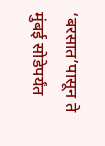‘बरसात’पासून ते मुंबई सोडेपर्यंत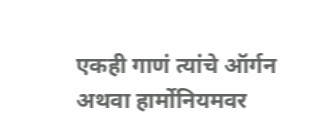एकही गाणं त्यांचे ऑर्गन अथवा हार्मोनियमवर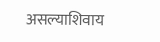असल्याशिवाय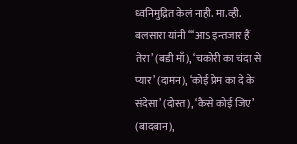ध्वनिमुद्रित केलं नाही. मा.व्ही. बलसारा यांनी ‘‘‘आऽ इन्तजार हैं तेरा’ (बडी माँ), ‘चकोरी का चंदा से प्यार’ (दामन), ‘कोई प्रेम का दे के संदेसा’ (दोस्त), ‘कैसे कोई जिए’ (बादबान),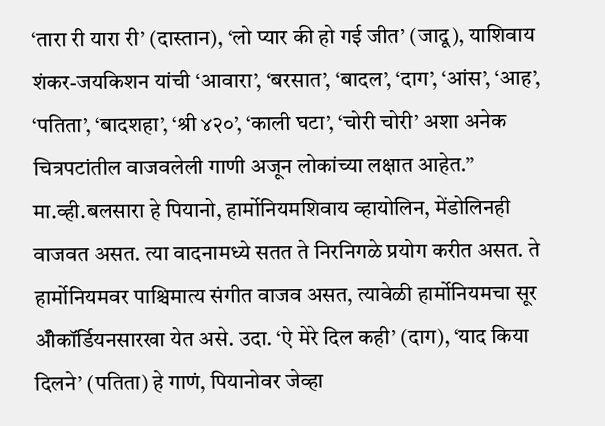‘तारा री यारा री’ (दास्तान), ‘लो प्यार की हो गई जीत’ (जादू), याशिवाय शंकर-जयकिशन यांची ‘आवारा’, ‘बरसात’, ‘बादल’, ‘दाग’, ‘आंस’, ‘आह’, ‘पतिता’, ‘बादशहा’, ‘श्री ४२०’, ‘काली घटा’, ‘चोरी चोरी’ अशा अनेक चित्रपटांतील वाजवलेली गाणी अजून लोकांच्या लक्षात आहेत.’’ मा.व्ही.बलसारा हे पियानो, हार्मोनियमशिवाय व्हायोलिन, मेंडोलिनही वाजवत असत. त्या वादनामध्ये सतत ते निरनिगळे प्रयोग करीत असत. ते हार्मोनियमवर पाश्चिमात्य संगीत वाजव असत, त्यावेळी हार्मोनियमचा सूर ॲीकॉर्डियनसारखा येत असे. उदा. ‘ऐ मेरे दिल कही’ (दाग), ‘याद किया दिलने’ (पतिता) हे गाणं, पियानोवर जेव्हा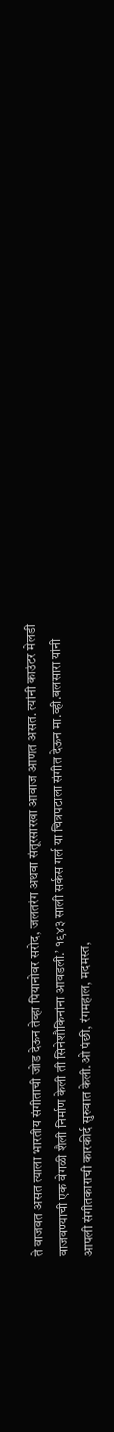ते वाजवत असत त्याला भारतीय संगीताची जोड देऊन तेव्हा पियानोवर सरोद, जलतरंग अथवा संतूरसारखा आवाज आणत असत. त्यांनी काउंटर मेलडी वाजवण्याची एक वेगळी शैली निर्माण केली ती सिनेशौकिनांना आवडली.’ १९४३ साली सर्कस गर्ल या चित्रपटाला संगीत देऊन मा.व्ही.बलसारा यांनी आपली संगीतकाराची कारकीर्द सुरुवात केली.ओ पंछी, रंगमहाल, मदमस्त,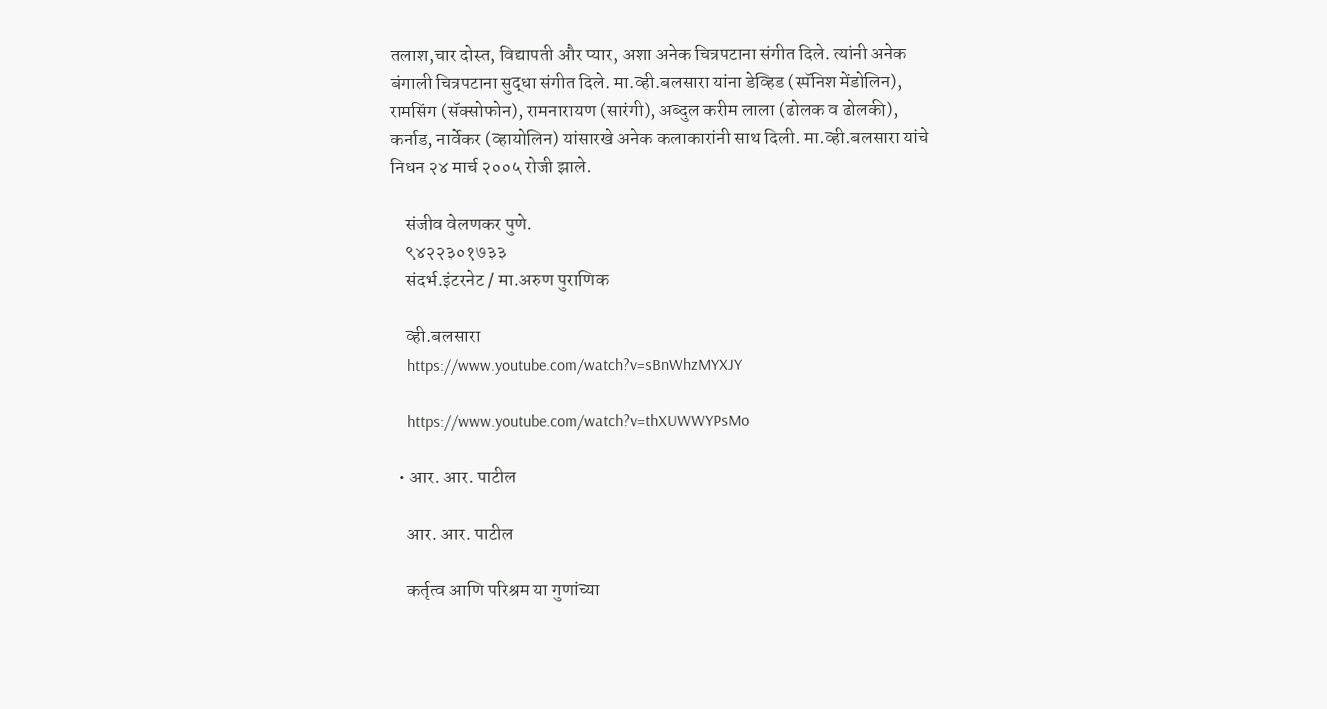तलाश,चार दोस्त, विद्यापती और प्यार, अशा अनेक चित्रपटाना संगीत दिले. त्यांनी अनेक बंगाली चित्रपटाना सुद्धा संगीत दिले. मा.व्ही.बलसारा यांना डेव्हिड (स्पॅनिश मेंडोलिन), रामसिंग (सॅक्सोफोन), रामनारायण (सारंगी), अब्दुल करीम लाला (ढोलक व ढोलकी), कर्नाड, नार्वेकर (व्हायोलिन) यांसारखे अनेक कलाकारांनी साथ दिली. मा.व्ही.बलसारा यांचे निधन २४ मार्च २००५ रोजी झाले.

    संजीव वेलणकर पुणे.
    ९४२२३०१७३३
    संदर्भ.इंटरनेट / मा.अरुण पुराणिक

    व्ही.बलसारा
    https://www.youtube.com/watch?v=sBnWhzMYXJY

    https://www.youtube.com/watch?v=thXUWWYPsMo

  • आर. आर. पाटील

    आर. आर. पाटील

    कर्तृत्व आणि परिश्रम या गुणांच्या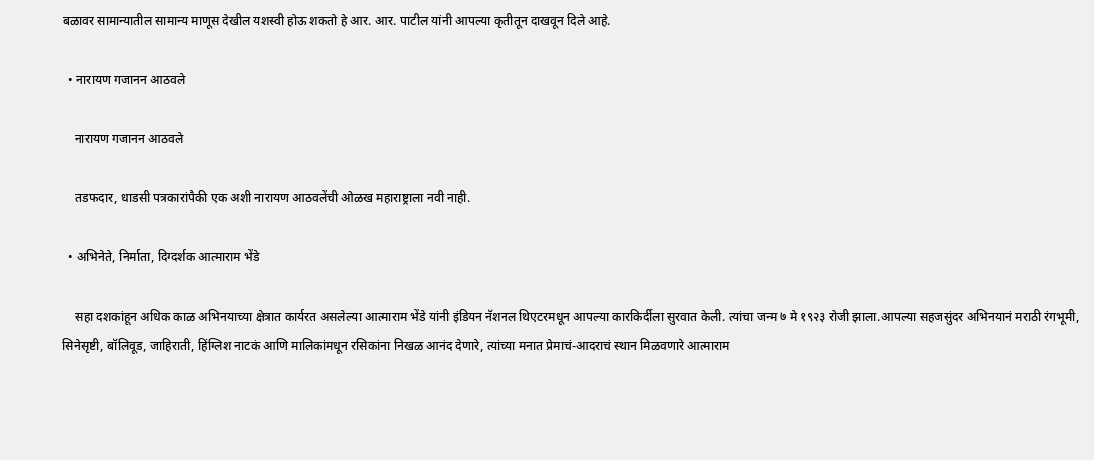बळावर सामान्यातील सामान्य माणूस देखील यशस्वी होऊ शकतो हे आर. आर. पाटील यांनी आपल्या कृतीतून दाखवून दिले आहे.

  • नारायण गजानन आठवले

    नारायण गजानन आठवले

    तडफदार, धाडसी पत्रकारांपैकी एक अशी नारायण आठवलेंची ओळख महाराष्ट्राला नवी नाही.

  • अभिनेते, निर्माता, दिग्दर्शक आत्माराम भेंडे

    सहा दशकांहून अधिक काळ अभिनयाच्या क्षेत्रात कार्यरत असलेल्या आत्माराम भेंडे यांनी इंडियन नॅशनल थिएटरमधून आपल्या कारकिर्दीला सुरवात केली. त्यांचा जन्म ७ मे १९२३ रोजी झाला.आपल्या सहजसुंदर अभिनयानं मराठी रंगभूमी, सिनेसृष्टी, बॉलिवूड, जाहिराती, हिंग्लिश नाटकं आणि मालिकांमधून रसिकांना निखळ आनंद देणारे, त्यांच्या मनात प्रेमाचं-आदराचं स्थान मिळवणारे आत्माराम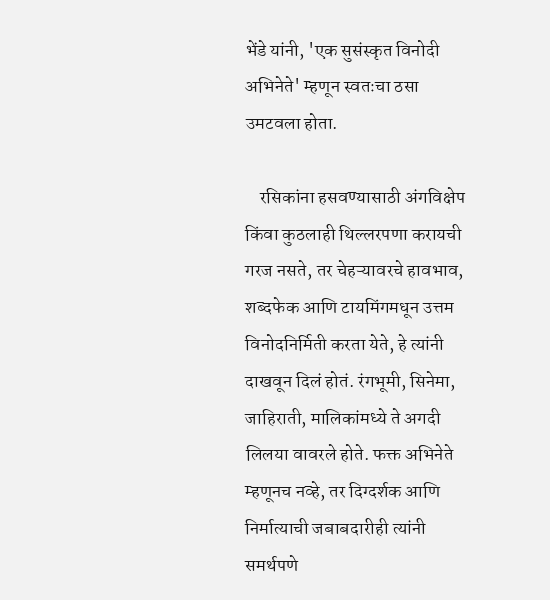भेंडे यांनी, 'एक सुसंस्कृत विनोदी अभिनेते' म्हणून स्वतःचा ठसा उमटवला होता.

    रसिकांना हसवण्यासाठी अंगविक्षेप किंवा कुठलाही थिल्लरपणा करायची गरज नसते, तर चेहऱ्यावरचे हावभाव, शब्दफेक आणि टायमिंगमधून उत्तम विनोदनिर्मिती करता येते, हे त्यांनी दाखवून दिलं होतं. रंगभूमी, सिनेमा, जाहिराती, मालिकांमध्ये ते अगदी लिलया वावरले होते. फक्त अभिनेते म्हणूनच नव्हे, तर दिग्दर्शक आणि निर्मात्याची जबाबदारीही त्यांनी समर्थपणे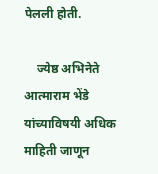पेलली होती.

    ज्येष्ठ अभिनेते आत्माराम भेंडे यांच्याविषयी अधिक माहिती जाणून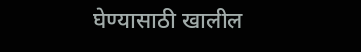घेण्यासाठी खालील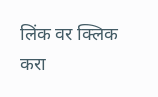लिंक वर क्लिक करा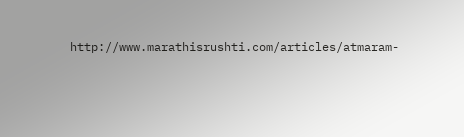http://www.marathisrushti.com/articles/atmaram-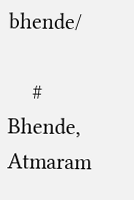bhende/

    # Bhende, Atmaram